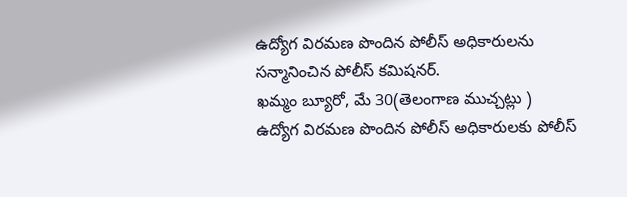ఉద్యోగ విరమణ పొందిన పోలీస్ అధికారులను సన్మానించిన పోలీస్ కమిషనర్.
ఖమ్మం బ్యూరో, మే 30(తెలంగాణ ముచ్చట్లు )
ఉద్యోగ విరమణ పొందిన పోలీస్ అధికారులకు పోలీస్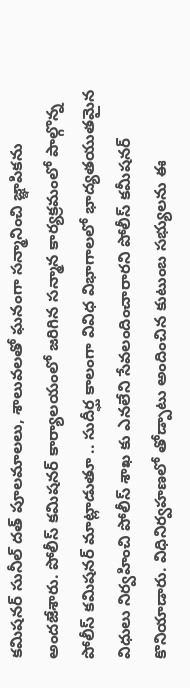కమిషనర్ సునీల్ దత్ పూలమాలలు, శాలువలతో ఘనంగా సన్మానించి జ్ఞాపికను అందజేశారు. పోలీస్ కమిషనర్ కార్యాలయంలో జరిగిన సన్మాన కార్యక్రమంలో పాల్గొన్న పోలీస్ కమిషనర్ మాట్లాడుతూ .. సుదీర్ఘ కాలంగా వివిధ విభాగాలలో భాద్యతయుతమైన విధులు నిర్వహించి పోలీస్ శాఖ కు ఎనలేని సేవలందించారారని పోలీస్ కమీషనర్ కొనియాడారు. విధినిర్వహణలో తోడ్పాటు అందించిన కుటుంబ సభ్యులను ఈ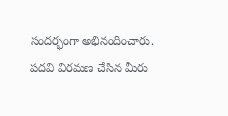సందర్భంగా అభినందించారు. పదవి విరమణ చేసిన మీరు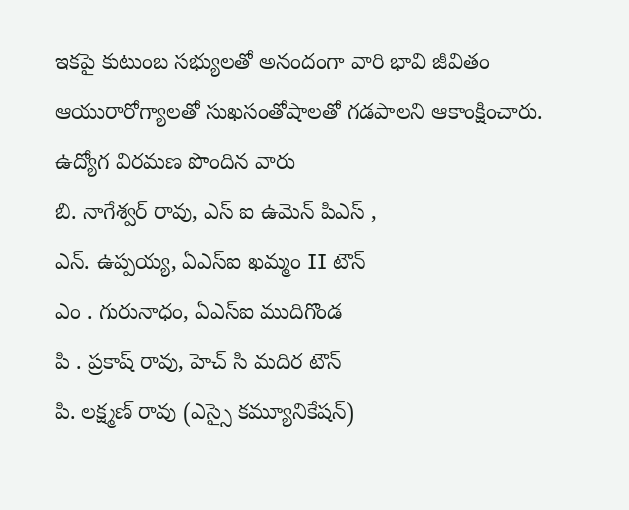ఇకపై కుటుంబ సభ్యులతో అనందంగా వారి భావి జీవితం ఆయురారోగ్యాలతో సుఖసంతోషాలతో గడపాలని ఆకాంక్షించారు.
ఉద్యోగ విరమణ పొందిన వారు
బి. నాగేశ్వర్ రావు, ఎస్ ఐ ఉమెన్ పిఎస్ ,
ఎన్. ఉప్పయ్య, ఏఎస్ఐ ఖమ్మం II టౌన్
ఎం . గురునాధం, ఏఎస్ఐ ముదిగొండ
పి . ప్రకాష్ రావు, హెచ్ సి మదిర టౌన్
పి. లక్ష్మణ్ రావు (ఎస్సై కమ్యూనికేషన్)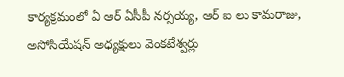కార్యక్రమంలో ఏ ఆర్ ఏసీపీ నర్సయ్య, ఆర్ ఐ లు కామరాజు, అసోసియేషన్ అధ్యక్షులు వెంకటేశ్వర్లు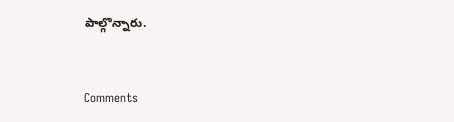పాల్గొన్నారు.


Comments